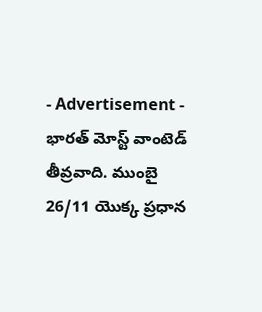- Advertisement -
భారత్ మోస్ట్ వాంటెడ్ తీవ్రవాది. ముంబై 26/11 యొక్క ప్రధాన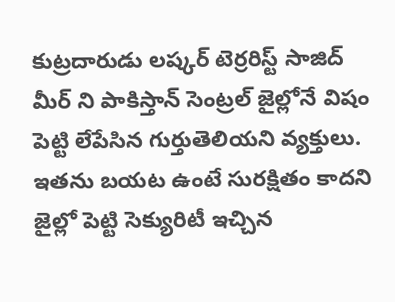కుట్రదారుడు లష్కర్ టెర్రరిస్ట్ సాజిద్ మీర్ ని పాకిస్తాన్ సెంట్రల్ జైల్లోనే విషం పెట్టి లేపేసిన గుర్తుతెలియని వ్యక్తులు. ఇతను బయట ఉంటే సురక్షితం కాదని జైల్లో పెట్టి సెక్యురిటీ ఇచ్చిన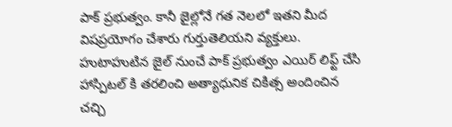పాక్ ప్రభుత్వం. కానీ జైల్లోనే గత నెలలో ఇతని మీద విషప్రయోగం చేశారు గుర్తుతెలియని వ్యక్తులు. హుటాహుటిన జైల్ నుంచే పాక్ ప్రభుత్వం ఎయిర్ లిఫ్ట్ చేసి హాస్పిటల్ కి తరలించి అత్యాధునిక చికిత్స అందించిన చచ్చి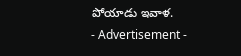పోయాడు ఇవాళ.
- Advertisement -